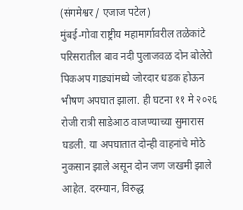(संगमेश्वर / एजाज पटेल)
मुंबई-गोवा राष्ट्रीय महामार्गावरील तळेकांटे परिसरातील बाव नदी पुलाजवळ दोन बोलेरो पिकअप गाड्यांमध्ये जोरदार धडक होऊन भीषण अपघात झाला. ही घटना ११ मे २०२६ रोजी रात्री साडेआठ वाजण्याच्या सुमारास घडली. या अपघातात दोन्ही वाहनांचे मोठे नुकसान झाले असून दोन जण जखमी झाले आहेत. दरम्यान, विरुद्ध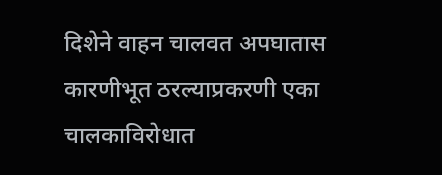दिशेने वाहन चालवत अपघातास कारणीभूत ठरल्याप्रकरणी एका चालकाविरोधात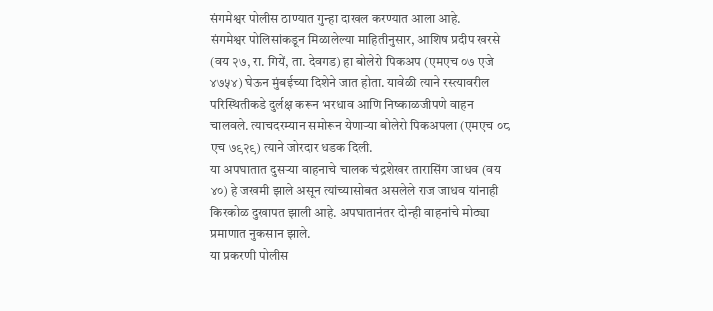संगमेश्वर पोलीस ठाण्यात गुन्हा दाखल करण्यात आला आहे.
संगमेश्वर पोलिसांकडून मिळालेल्या माहितीनुसार, आशिष प्रदीप खरसे (वय २७, रा. गियें, ता. देवगड) हा बोलेरो पिकअप (एमएच ०७ एजे ४७५४) घेऊन मुंबईच्या दिशेने जात होता. यावेळी त्याने रस्त्यावरील परिस्थितीकडे दुर्लक्ष करून भरधाव आणि निष्काळजीपणे वाहन चालवले. त्याचदरम्यान समोरून येणाऱ्या बोलेरो पिकअपला (एमएच ०८ एच ७९२९) त्याने जोरदार धडक दिली.
या अपघातात दुसऱ्या वाहनाचे चालक चंद्रशेखर तारासिंग जाधव (वय ४०) हे जखमी झाले असून त्यांच्यासोबत असलेले राज जाधव यांनाही किरकोळ दुखापत झाली आहे. अपघातानंतर दोन्ही वाहनांचे मोठ्या प्रमाणात नुकसान झाले.
या प्रकरणी पोलीस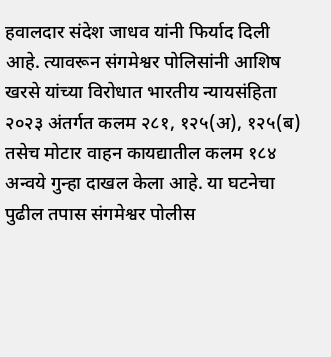हवालदार संदेश जाधव यांनी फिर्याद दिली आहे. त्यावरून संगमेश्वर पोलिसांनी आशिष खरसे यांच्या विरोधात भारतीय न्यायसंहिता २०२३ अंतर्गत कलम २८१, १२५(अ), १२५(ब) तसेच मोटार वाहन कायद्यातील कलम १८४ अन्वये गुन्हा दाखल केला आहे. या घटनेचा पुढील तपास संगमेश्वर पोलीस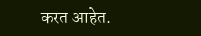करत आहेत.